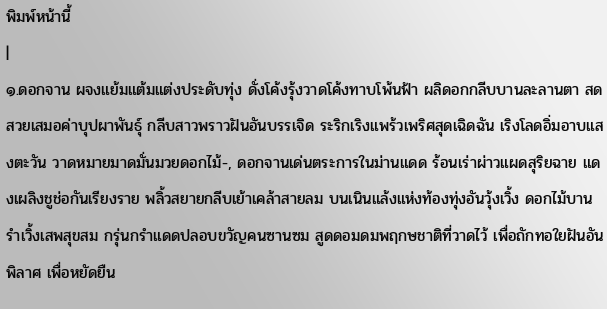พิมพ์หน้านี้
|
๑.ดอกจาน ผจงแย้มแต้มแต่งประดับทุ่ง ดั่งโค้งรุ้งวาดโค้งทาบโพ้นฟ้า ผลิดอกกลีบบานละลานตา สดสวยเสมอค่าบุปผาพันธุ์ กลีบสาวพราวฝันอันบรรเจิด ระริกเริงแพร้วเพริศสุดเฉิดฉัน เริงโลดอิ่มอาบแสงตะวัน วาดหมายมาดมั่นมวยดอกไม้-, ดอกจานเด่นตระการในม่านแดด ร้อนเร่าผ่าวแผดสุริยฉาย แดงเผลิงชูช่อกันเรียงราย พลิ้วสยายกลีบเย้าเคล้าสายลม บนเนินแล้งแห่งท้องทุ่งอันวุ้งเวิ้ง ดอกไม้บานรำเวิ้งเสพสุขสม กรุ่นกรำแดดปลอบขวัญคนซานซม สูดดอมดมพฤกษชาติที่วาดไว้ เพื่อถักทอใยฝันอันพิลาศ เพื่อหยัดยืน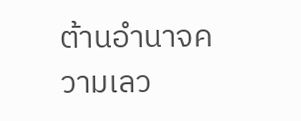ต้านอำนาจความเลว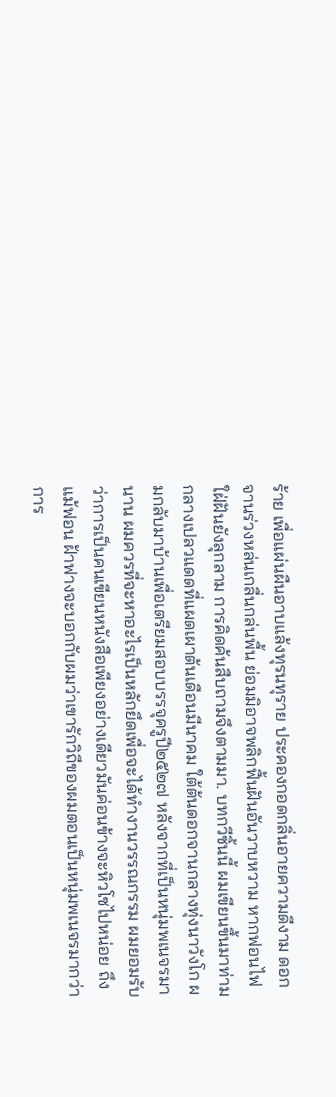ร้าย เพื่อแผ่นผืนอาบแล้งทุรนทุราย ประคองกอดกลิ่นอายความดีงาม ดอกจานร่วงหล่นเกลื่นกล่นพื้น ย่อมมิอาจพลิกฟื้นฝันอันวาบหวาม หากฟอนไฟใฝ่ฝันยังลุกลาม การคิดค้นสืบถามจึงตามมา. บทกวีชิ้นนี้ ผมเขียนขึ้นมาท่ามกลางเปลวแดดที่แผดเผาต้นเดือนมีนาคม ใต้ต้นดอกจานกลางทุ่งนาวังโก ผมกลับมาบ้านเพื่อเตรียมสอบบรรจุครูปี๒๕๒๗ หลังจากที่เป็นหนุ่มพเนจรมานาน ผมควรที่จะหาอะไรเป็นหลักยึดเพื่อจะได้ทำงานวรรณกรรม ผมยอมรับว่าการเป็นคนเขียนหนังสือเพียงอย่างเดียวมันค่อนข้างจะหิวโซไปหน่อย ถึงแม้ฟอน ฝ้าฟางจะบอกกับผมว่าเขารักวิถีของผมตอนเป็นหนุ่มพเนจรมากว่าการ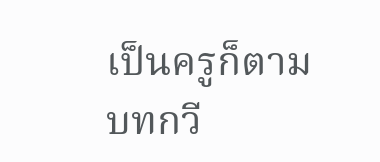เป็นครูก็ตาม บทกวี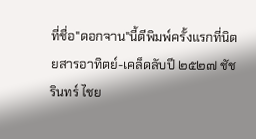ที่ชื่อ"ดอกจาน"นี้ตีพิมพ์ครั้งแรกที่นิตยสารอาทิตย์-เคล็ดลับปี ๒๕๒๗ ชัชรินทร์ ไชย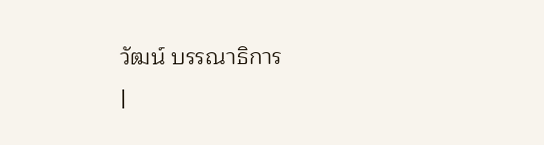วัฒน์ บรรณาธิการ
|